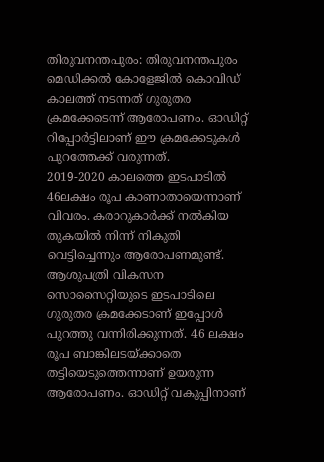തിരുവനന്തപുരം: തിരുവനന്തപുരം മെഡിക്കൽ കോളേജിൽ കൊവിഡ് കാലത്ത് നടന്നത് ഗുരുതര ക്രമക്കേടെന്ന് ആരോപണം. ഓഡിറ്റ് റിപ്പോർട്ടിലാണ് ഈ ക്രമക്കേടുകൾ പുറത്തേക്ക് വരുന്നത്.
2019-2020 കാലത്തെ ഇടപാടിൽ 46ലക്ഷം രൂപ കാണാതായെന്നാണ് വിവരം. കരാറുകാർക്ക് നൽകിയ തുകയിൽ നിന്ന് നികുതി വെട്ടിച്ചെന്നും ആരോപണമുണ്ട്.
ആശുപത്രി വികസന സൊസൈറ്റിയുടെ ഇടപാടിലെ ഗുരുതര ക്രമക്കേടാണ് ഇപ്പോൾ പുറത്തു വന്നിരിക്കുന്നത്. 46 ലക്ഷം രൂപ ബാങ്കിലടയ്ക്കാതെ തട്ടിയെടുത്തെന്നാണ് ഉയരുന്ന ആരോപണം. ഓഡിറ്റ് വകുപ്പിനാണ്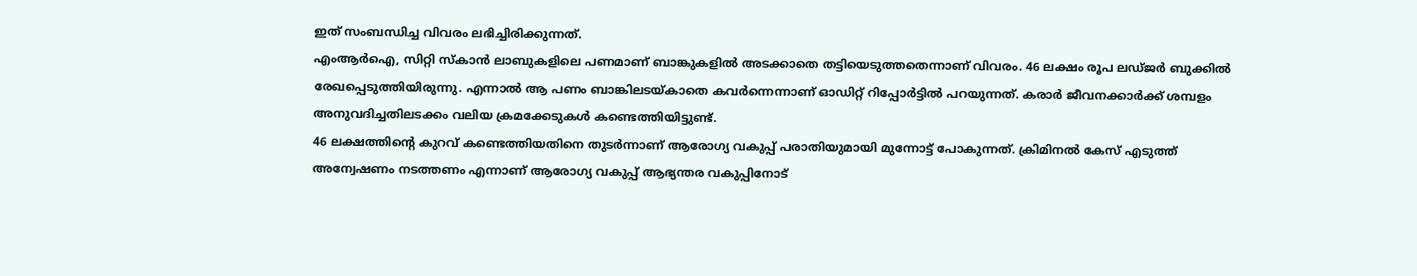ഇത് സംബന്ധിച്ച വിവരം ലഭിച്ചിരിക്കുന്നത്.
എംആർഐ, സിറ്റി സ്കാൻ ലാബുകളിലെ പണമാണ് ബാങ്കുകളിൽ അടക്കാതെ തട്ടിയെടുത്തതെന്നാണ് വിവരം. 46 ലക്ഷം രൂപ ലഡ്ജർ ബുക്കിൽ രേഖപ്പെടുത്തിയിരുന്നു. എന്നാൽ ആ പണം ബാങ്കിലടയ്കാതെ കവർന്നെന്നാണ് ഓഡിറ്റ് റിപ്പോർട്ടിൽ പറയുന്നത്. കരാർ ജീവനക്കാർക്ക് ശമ്പളം അനുവദിച്ചതിലടക്കം വലിയ ക്രമക്കേടുകൾ കണ്ടെത്തിയിട്ടുണ്ട്.
46 ലക്ഷത്തിന്റെ കുറവ് കണ്ടെത്തിയതിനെ തുടർന്നാണ് ആരോഗ്യ വകുപ്പ് പരാതിയുമായി മുന്നോട്ട് പോകുന്നത്. ക്രിമിനൽ കേസ് എടുത്ത് അന്വേഷണം നടത്തണം എന്നാണ് ആരോഗ്യ വകുപ്പ് ആഭ്യന്തര വകുപ്പിനോട്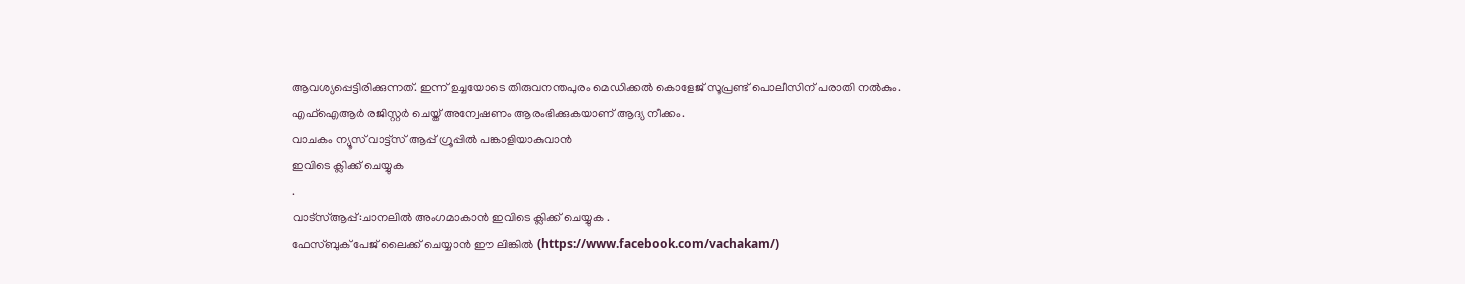ആവശ്യപ്പെട്ടിരിക്കുന്നത്. ഇന്ന് ഉച്ചയോടെ തിരുവനന്തപുരം മെഡിക്കൽ കൊളേജ് സൂപ്രണ്ട് പൊലീസിന് പരാതി നൽകും. എഫ്ഐആർ രജിസ്റ്റർ ചെയ്ത് അന്വേഷണം ആരംഭിക്കുകയാണ് ആദ്യ നീക്കം.
വാചകം ന്യൂസ് വാട്ട്സ് ആപ്പ് ഗ്രൂപ്പിൽ പങ്കാളിയാകുവാൻ
ഇവിടെ ക്ലിക്ക് ചെയ്യുക
.
വാട്സ്ആപ്പ്:ചാനലിൽ അംഗമാകാൻ ഇവിടെ ക്ലിക്ക് ചെയ്യുക .
ഫേസ്ബുക് പേജ് ലൈക്ക് ചെയ്യാൻ ഈ ലിങ്കിൽ (https://www.facebook.com/vachakam/)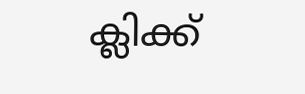ക്ലിക്ക്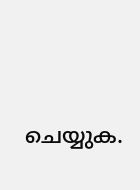ചെയ്യുക.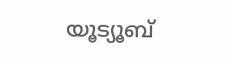യൂട്യൂബ്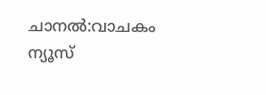ചാനൽ:വാചകം ന്യൂസ്